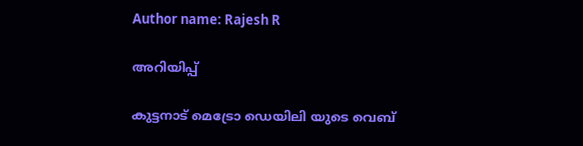Author name: Rajesh R

അറിയിപ്പ്

കുട്ടനാട് മെട്രോ ഡെയിലി യുടെ വെബ്‌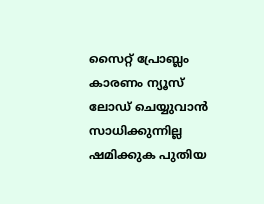സൈറ്റ് പ്രോബ്ലം കാരണം ന്യൂസ്‌ ലോഡ് ചെയ്യുവാന്‍ സാധിക്കുന്നില്ല ഷമിക്കുക പുതിയ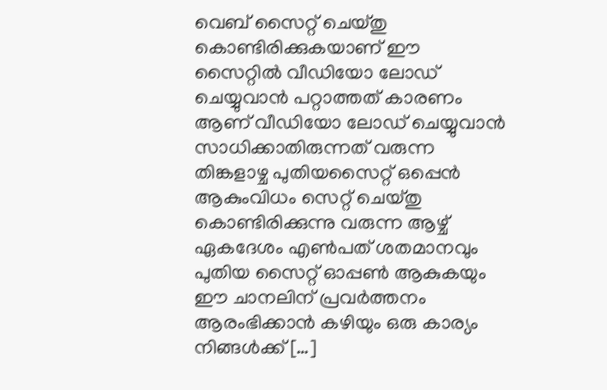വെബ്‌ സൈറ്റ് ചെയ്തു കൊണ്ടിരിക്കുകയാണ് ഈ സൈറ്റില്‍ വീഡിയോ ലോഡ് ചെയ്യുവാന്‍ പറ്റാത്തത് കാരണം ആണ് വീഡിയോ ലോഡ് ചെയ്യുവാന്‍ സാധിക്കാതിരുന്നത് വരുന്ന തിങ്കളാഴ്ച പുതിയസൈറ്റ് ഒപ്പെന്‍ ആകുംവിധം സെറ്റ് ചെയ്തു കൊണ്ടിരിക്കുന്നു വരുന്ന ആഴ്ച് ഏകദേശം എണ്‍പത് ശതമാനവും പുതിയ സൈറ്റ് ഓപ്പണ്‍ ആകുകയും ഈ ചാനലിന് പ്രവര്‍ത്തനം ആരംഭിക്കാന്‍ കഴിയും ഒരു കാര്യം നിങ്ങള്‍ക്ക് […]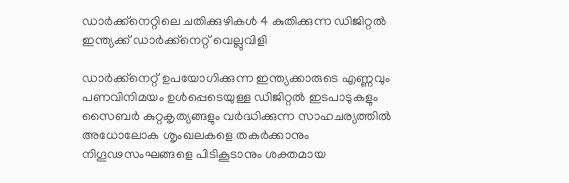ഡാർക്ക്നെറ്റിലെ ചതിക്കുഴികൾ 4 കുതിക്കുന്ന ഡിജിറ്റൽ ഇന്ത്യക്ക് ഡാർക്ക്നെറ്റ് വെല്ലുവിളി

ഡാർക്ക്നെറ്റ് ഉപയോഗിക്കുന്ന ഇന്ത്യക്കാരുടെ എണ്ണവും പണവിനിമയം ഉൾപ്പെടെയുള്ള ഡിജിറ്റൽ ഇടപാടുകളും സൈബർ കുറ്റകൃത്യങ്ങളും വർദ്ധിക്കുന്ന സാഹചര്യത്തിൽ അധോലോക ശൃംഖലകളെ തകർക്കാനും നിഗൂഢസംഘങ്ങളെ പിടികൂടാനും ശക്തമായ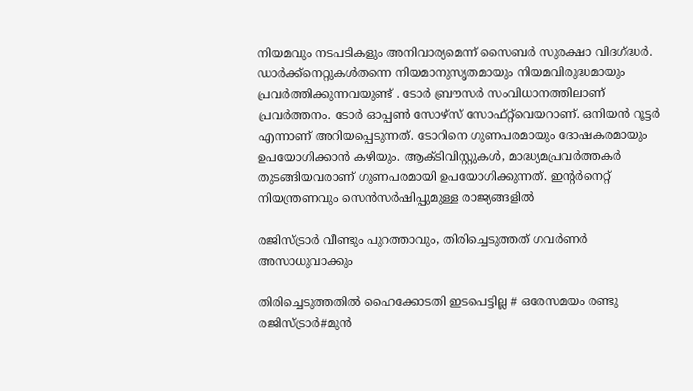നിയമവും നടപടികളും അനിവാര്യമെന്ന് സൈബർ സുരക്ഷാ വിദഗ്ദ്ധർ. ഡാർക്ക്നെറ്റുകൾതന്നെ നിയമാനുസൃതമായും നിയമവിരുദ്ധമായും പ്രവർത്തിക്കുന്നവയുണ്ട് . ടോർ ബ്രൗസർ സംവിധാനത്തിലാണ് പ്രവർത്തനം. ടോർ ഓപ്പൺ സോഴ്സ് സോഫ്‌റ്റ്‌വെയറാണ്. ഒനിയൻ റൂട്ടർ എന്നാണ് അറിയപ്പെടുന്നത്. ടോറിനെ ഗുണപരമായും ദോഷകരമായും ഉപയോഗിക്കാൻ കഴിയും. ആക്‌ടിവിസ്റ്റുകൾ, മാദ്ധ്യമപ്രവർത്തകർ തുടങ്ങിയവരാണ് ഗുണപരമായി ഉപയോഗിക്കുന്നത്. ഇന്റർനെറ്റ് നിയന്ത്രണവും സെൻസർഷിപ്പുമുള്ള രാജ്യങ്ങളിൽ

രജിസ്ട്രാർ വീണ്ടും പുറത്താവും, തിരിച്ചെടുത്തത് ഗവർണർ അസാധുവാക്കും

തിരിച്ചെടുത്തതിൽ ഹൈക്കോടതി ഇടപെട്ടില്ല # ഒരേസമയം രണ്ടു രജിസ്ട്രാർ#മുൻ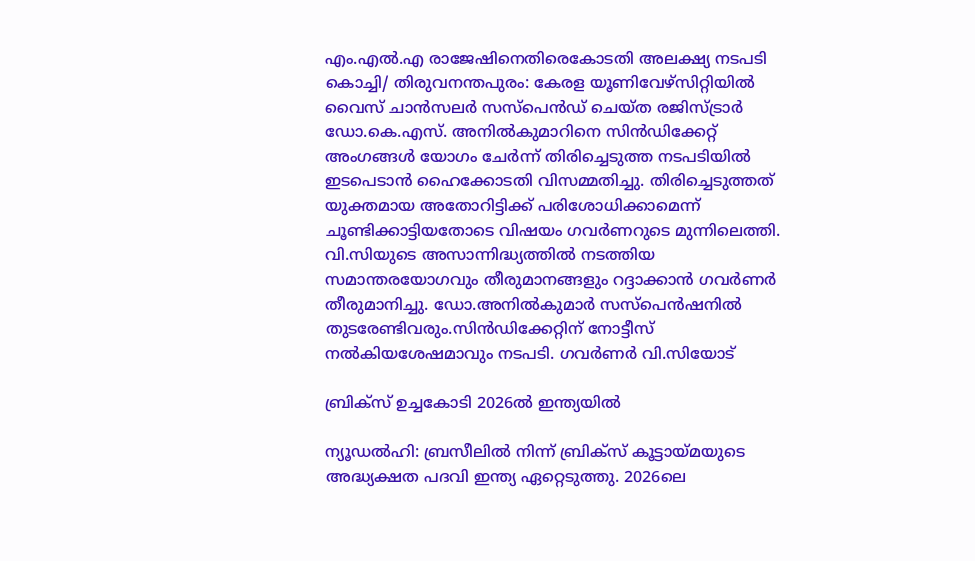എം.എൽ.എ രാജേഷിനെതിരെകോടതി അലക്ഷ്യ നടപടി കൊച്ചി/ തിരുവനന്തപുരം: കേരള യൂണിവേഴ്സിറ്റിയിൽ വൈസ് ചാൻസലർ സസ്പെൻഡ് ചെയ്ത രജിസ്ട്രാർ ഡോ.കെ.എസ്. അനിൽകുമാറിനെ സിൻഡിക്കേറ്റ് അംഗങ്ങൾ യോഗം ചേർന്ന് തിരിച്ചെടുത്ത നടപടിയിൽ ഇടപെടാൻ ഹൈക്കോടതി വിസമ്മതിച്ചു. തിരിച്ചെടുത്തത് യുക്തമായ അതോറിട്ടിക്ക് പരിശോധിക്കാമെന്ന് ചൂണ്ടിക്കാട്ടിയതോടെ വിഷയം ഗവർണറുടെ മുന്നിലെത്തി. വി.സിയുടെ അസാന്നിദ്ധ്യത്തിൽ നടത്തിയ സമാന്തരയോഗവും തീരുമാനങ്ങളും റദ്ദാക്കാൻ ഗവർണർ തീരുമാനിച്ചു. ഡോ.അനിൽകുമാർ സസ്പെൻഷനിൽ തുടരേണ്ടിവരും.സിൻഡിക്കേറ്റിന് നോട്ടീസ് നൽകിയശേഷമാവും നടപടി. ഗവർണർ വി.സിയോട്

ബ്രിക്‌സ് ഉച്ചകോടി 2026ൽ ഇന്ത്യയിൽ

ന്യൂഡൽഹി: ബ്രസീലിൽ നിന്ന് ബ്രിക്‌‌സ് കൂട്ടായ്‌മയുടെ അദ്ധ്യക്ഷത പദവി ഇന്ത്യ ഏറ്റെടുത്തു. 2026ലെ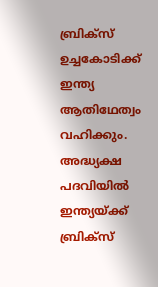ബ്രിക്‌സ് ഉച്ചകോടിക്ക് ഇന്ത്യ ആതിഥേത്വം വഹിക്കും. അദ്ധ്യക്ഷ പദവിയിൽ ഇന്ത്യയ്‌ക്ക് ബ്രിക്‌സ്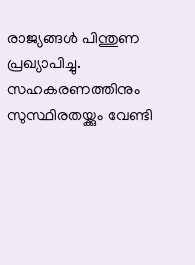രാജ്യങ്ങൾ പിന്തുണ പ്രഖ്യാപിച്ചു. സഹകരണത്തിനും സുസ്ഥിരതയ്ക്കും വേണ്ടി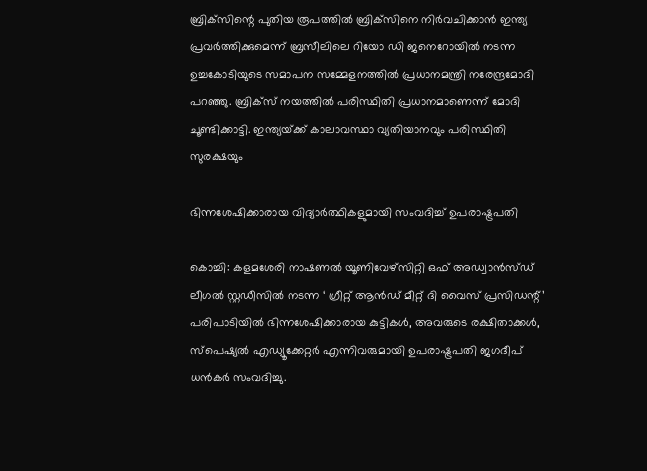ബ്രിക്‌സിന്റെ പുതിയ രൂപത്തിൽ ബ്രിക്‌സിനെ നിർവചിക്കാൻ ഇന്ത്യ പ്രവർത്തിക്കുമെന്ന് ബ്രസീലിലെ റിയോ ഡി ജനെറോയിൽ നടന്ന ഉച്ചകോടിയുടെ സമാപന സമ്മേളനത്തിൽ പ്രധാനമന്ത്രി നരേന്ദ്രമോദി പറഞ്ഞു. ബ്രിക്‌സ് നയത്തിൽ പരിസ്ഥിതി പ്രധാനമാണെന്ന് മോദി ചൂണ്ടിക്കാട്ടി. ഇന്ത്യയ്‌ക്ക് കാലാവസ്ഥാ വ്യതിയാനവും പരിസ്ഥിതി സുരക്ഷയും

ഭിന്നശേഷിക്കാരായ വിദ്യാർത്ഥികളുമായി സംവദിച്ച് ഉപരാഷ്ട്രപതി

കൊച്ചി: കളമശേരി നാഷണൽ യൂണിവേഴ്‌സിറ്റി ഒഫ് അഡ്വാൻസ്ഡ് ലീഗൽ സ്റ്റഡീസിൽ നടന്ന ‘ ഗ്രീറ്റ് ആൻഡ് മീറ്റ് ദി വൈസ് പ്രസിഡന്റ്’ പരിപാടിയിൽ ഭിന്നശേഷിക്കാരായ കുട്ടികൾ, അവരുടെ രക്ഷിതാക്കൾ, സ്‌പെഷ്യൽ എഡ്യൂക്കേറ്റർ എന്നിവരുമായി ഉപരാഷ്ട്രപതി ജഗദീപ് ധൻകർ സംവദിച്ചു.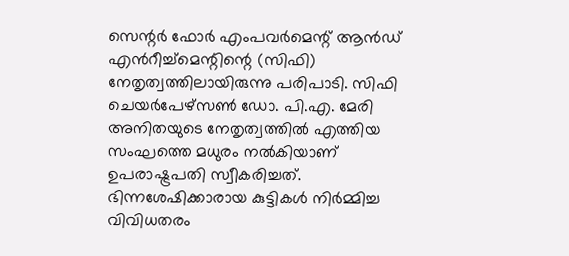സെന്റർ ഫോർ എംപവർമെന്റ് ആൻഡ് എൻറീച്ച്‌മെന്റിന്റെ (സിഫി) നേതൃത്വത്തിലായിരുന്നു പരിപാടി. സിഫി ചെയർപേഴ്സൺ ഡോ. പി.എ. മേരി അനിതയുടെ നേതൃത്വത്തിൽ എത്തിയ സംഘത്തെ മധുരം നൽകിയാണ് ഉപരാഷ്ട്രപതി സ്വീകരിച്ചത്. ഭിന്നശേഷിക്കാരായ കുട്ടികൾ നിർമ്മിച്ച വിവിധതരം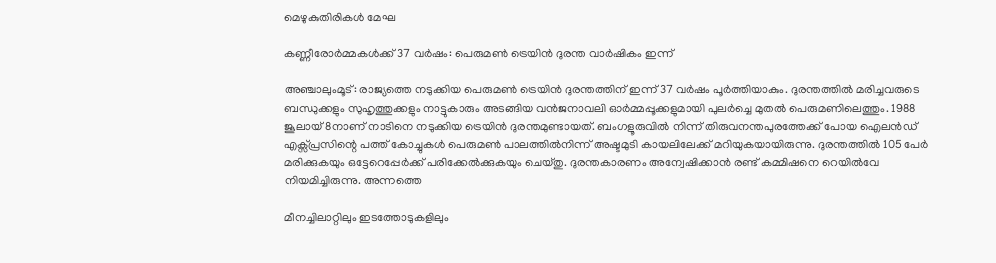മെഴുകുതിരികൾ മേഘ

കണ്ണീരോർമ്മകൾക്ക് 37 വർഷം: പെരുമൺ ട്രെയിൻ ദുരന്ത വാർഷികം ഇന്ന്

അഞ്ചാലുംമൂട്: രാജ്യത്തെ നടുക്കിയ പെരുമൺ ട്രെയിൻ ദുരന്തത്തിന് ഇന്ന് 37 വർഷം പൂർത്തിയാകും. ദുരന്തത്തിൽ മരിച്ചവരുടെ ബന്ധുക്കളും സുഹൃത്തുക്കളും നാട്ടുകാരും അടങ്ങിയ വൻജനാവലി ഓർമ്മപ്പൂക്കളുമായി പുലർച്ചെ മുതൽ പെരുമണിലെത്തും. 1988 ജൂലായ് 8നാണ് നാടിനെ നടുക്കിയ ട്രെയിൻ ദുരന്തമുണ്ടായത്. ബംഗളൂരുവിൽ നിന്ന് തിരുവനന്തപുരത്തേക്ക് പോയ ഐലൻഡ് എക്സ്‌പ്രസിന്റെ പത്ത് കോച്ചുകൾ പെരുമൺ പാലത്തിൽനിന്ന് അഷ്ടമുടി കായലിലേക്ക് മറിയുകയായിരുന്നു. ദുരന്തത്തിൽ 105 പേർ മരിക്കുകയും ഒട്ടേറെപ്പേർക്ക് പരിക്കേൽക്കുകയും ചെയ്തു. ദുരന്തകാരണം അന്വേഷിക്കാൻ രണ്ട് കമ്മിഷനെ റെയിൽവേ നിയമിച്ചിരുന്നു. അന്നത്തെ

മീനച്ചിലാറ്റിലും ഇടത്തോടുകളിലും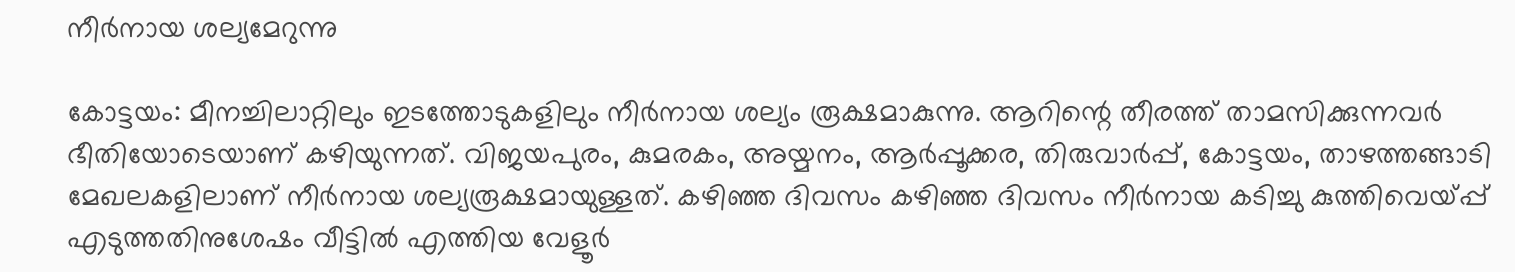നീർനായ ശല്യമേറുന്നു

കോട്ടയം: മീനച്ചിലാറ്റിലും ഇടത്തോടുകളിലും നീർനായ ശല്യം രൂക്ഷമാകുന്നു. ആറിന്റെ തീരത്ത് താമസിക്കുന്നവർ ഭീതിയോടെയാണ് കഴിയുന്നത്. വിജയപുരം, കുമരകം, അയ്മനം, ആർപ്പൂക്കര, തിരുവാർപ്പ്, കോട്ടയം, താഴത്തങ്ങാടി മേഖലകളിലാണ് നീർനായ ശല്യരൂക്ഷമായുള്ളത്. കഴിഞ്ഞ ദിവസം കഴിഞ്ഞ ദിവസം നീർനായ കടിച്ചു കുത്തിവെയ്പ്പ് എടുത്തതിനുശേഷം വീട്ടിൽ എത്തിയ വേളൂർ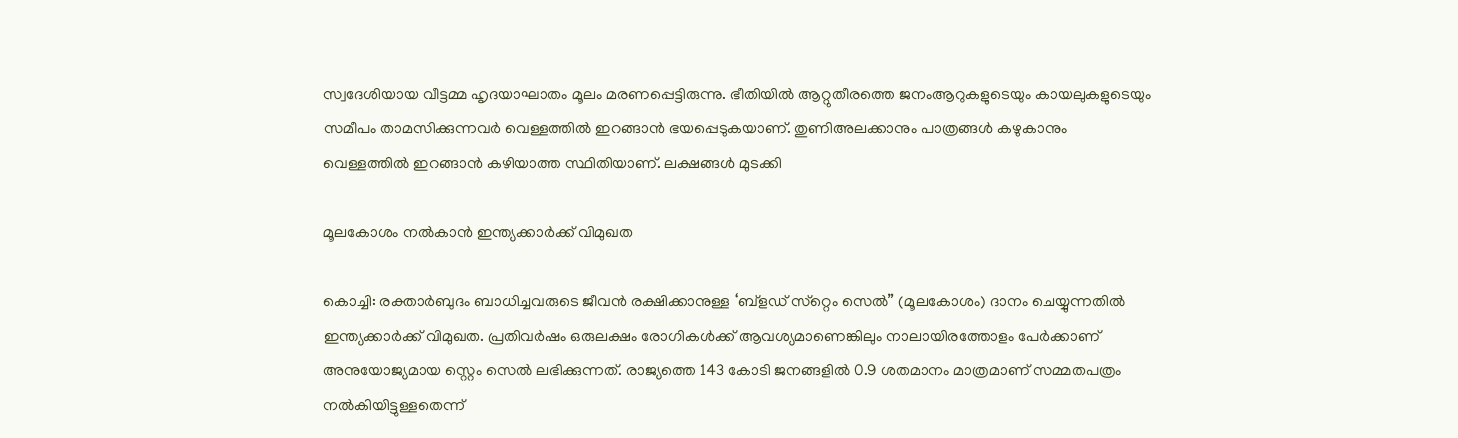സ്വദേശിയായ വീട്ടമ്മ ഹൃദയാഘാതം മൂലം മരണപ്പെട്ടിരുന്നു. ഭീതിയിൽ ആറ്റുതീരത്തെ ജനംആറുകളുടെയും കായലുകളുടെയും സമീപം താമസിക്കുന്നവർ വെള്ളത്തിൽ ഇറങ്ങാൻ ഭയപ്പെടുകയാണ്. തുണിഅലക്കാനും പാത്രങ്ങൾ കഴുകാനും വെള്ളത്തിൽ ഇറങ്ങാൻ കഴിയാത്ത സ്ഥിതിയാണ്. ലക്ഷങ്ങൾ മുടക്കി

മൂലകോശം നൽകാൻ ഇന്ത്യക്കാർക്ക് വിമുഖത

കൊച്ചി: രക്താർബുദം ബാധിച്ചവരുടെ ജീവൻ രക്ഷിക്കാനുള്ള ‘ബ്‌ളഡ് സ്‌റ്റെം സെൽ” (മൂലകോശം) ദാനം ചെയ്യുന്നതിൽ ഇന്ത്യക്കാർക്ക് വിമുഖത. പ്രതിവർഷം ഒരുലക്ഷം രോഗികൾക്ക് ആവശ്യമാണെങ്കിലും നാലായിരത്തോളം പേർക്കാണ് അനുയോജ്യമായ സ്റ്റെം സെൽ ലഭിക്കുന്നത്. രാജ്യത്തെ 143 കോടി ജനങ്ങളിൽ 0.9 ശതമാനം മാത്രമാണ് സമ്മതപത്രം നൽകിയിട്ടുള്ളതെന്ന്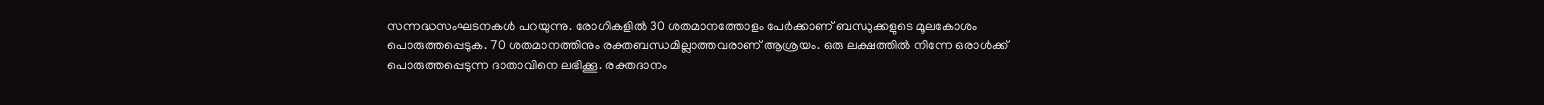സന്നദ്ധസംഘടനകൾ പറയുന്നു. രോഗികളിൽ 30 ശതമാനത്തോളം പേർക്കാണ് ബന്ധുക്കളുടെ മൂലകോശം പൊരുത്തപ്പെടുക. 70 ശതമാനത്തിനും രക്തബന്ധമില്ലാത്തവരാണ് ആശ്രയം. ഒരു ലക്ഷത്തിൽ നിന്നേ ഒരാൾക്ക് പൊരുത്തപ്പെടുന്ന ദാതാവിനെ ലഭിക്കൂ. രക്തദാനം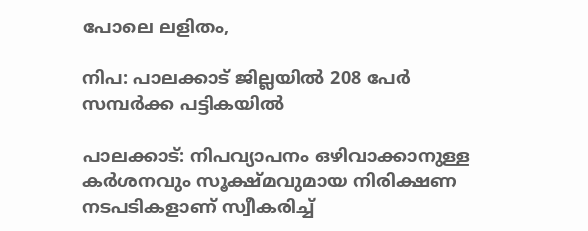പോലെ ലളിതം,

നിപ: പാലക്കാട് ജില്ലയിൽ 208 പേർ സമ്പ‌‌ർക്ക പട്ടികയിൽ

പാലക്കാട്: നിപവ്യാപനം ഒഴിവാക്കാനുള്ള കർശനവും സൂക്ഷ്മവുമായ നിരിക്ഷണ നടപടികളാണ് സ്വീകരിച്ച്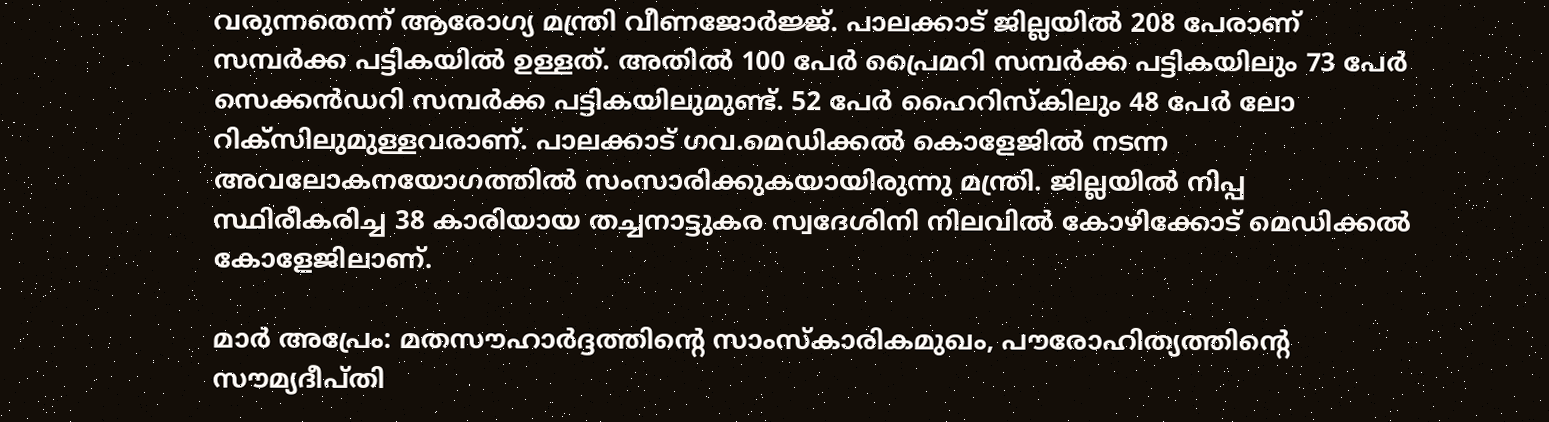വരുന്നതെന്ന് ആരോഗ്യ മന്ത്രി വീണജോർജ്ജ്. പാലക്കാട് ജില്ലയിൽ 208 പേരാണ് സമ്പർക്ക പട്ടികയിൽ ഉള്ളത്. അതിൽ 100 പേർ പ്രൈമറി സമ്പർക്ക പട്ടികയിലും 73 പേർ സെക്കൻഡറി സമ്പർക്ക പട്ടികയിലുമുണ്ട്. 52 പേർ ഹൈറിസ്‌കിലും 48 പേർ ലോ റിക്സിലുമുള്ളവരാണ്. പാലക്കാട് ഗവ.മെഡിക്കൽ കൊളേജിൽ നടന്ന അവലോകനയോഗത്തിൽ സംസാരിക്കുകയായിരുന്നു മന്ത്രി. ജില്ലയിൽ നിപ്പ സ്ഥിരീകരിച്ച 38 കാരിയായ തച്ചനാട്ടുകര സ്വദേശിനി നിലവിൽ കോഴിക്കോട് മെഡിക്കൽ കോളേജിലാണ്.

മാർ അപ്രേം: മതസൗഹാർദ്ദത്തിൻ്റെ സാംസ്കാരികമുഖം, പൗരോഹിത്യത്തിൻ്റെ സൗമ്യദീപ്തി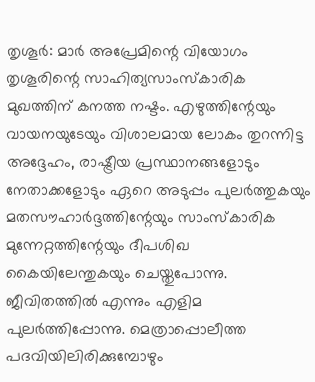തൃശൂർ: മാർ അപ്രേമിന്റെ വിയോഗം തൃശൂരിന്റെ സാഹിത്യസാംസ്‌കാരിക മുഖത്തിന് കനത്ത നഷ്ടം. എഴുത്തിന്റേയും വായനയുടേയും വിശാലമായ ലോകം തുറന്നിട്ട അദ്ദേഹം, രാഷ്ട്രീയ പ്രസ്ഥാനങ്ങളോടും നേതാക്കളോടും ഏറെ അടുപ്പം പുലർത്തുകയും മതസൗഹാർദ്ദത്തിന്റേയും സാംസ്‌കാരിക മുന്നേറ്റത്തിന്റേയും ദീപശിഖ കൈയിലേന്തുകയും ചെയ്തുപോന്നു. ജീവിതത്തിൽ എന്നും എളിമ പുലർത്തിപ്പോന്നു. മെത്രാപ്പൊലീത്ത പദവിയിലിരിക്കുമ്പോഴും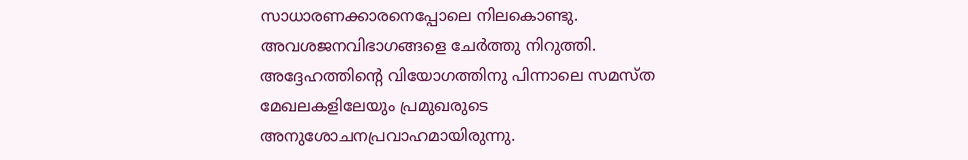സാധാരണക്കാരനെപ്പോലെ നിലകൊണ്ടു. അവശജനവിഭാഗങ്ങളെ ചേർത്തു നിറുത്തി. അദ്ദേഹത്തിന്റെ വിയോഗത്തിനു പിന്നാലെ സമസ്ത മേഖലകളിലേയും പ്രമുഖരുടെ അനുശോചനപ്രവാഹമായിരുന്നു.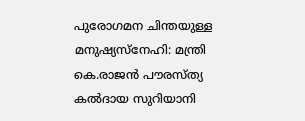പുരോഗമന ചിന്തയുള്ള മനുഷ്യസ്‌നേഹി: മന്ത്രി കെ.രാജൻ പൗരസ്ത്യ കൽദായ സുറിയാനി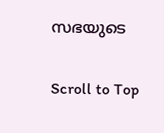സഭയുടെ

Scroll to Top